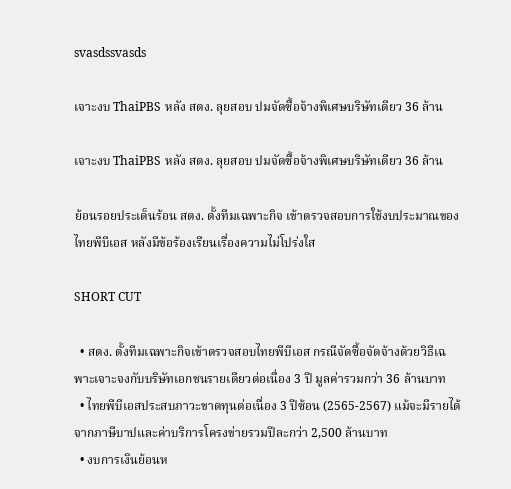svasdssvasds

เจาะงบ ThaiPBS หลัง สตง. ลุยสอบ ปมจัดซื้อจ้างพิเศษบริษัทเดียว 36 ล้าน

เจาะงบ ThaiPBS หลัง สตง. ลุยสอบ ปมจัดซื้อจ้างพิเศษบริษัทเดียว 36 ล้าน

ย้อนรอยประเด็นร้อน สตง. ตั้งทีมเฉพาะกิจ เข้าตรวจสอบการใช้งบประมาณของไทยพีบีเอส หลังมีข้อร้องเรียนเรื่องความไม่โปร่งใส

SHORT CUT

  • สตง. ตั้งทีมเฉพาะกิจเข้าตรวจสอบไทยพีบีเอส กรณีจัดซื้อจัดจ้างด้วยวิธีเฉพาะเจาะจงกับบริษัทเอกชนรายเดียวต่อเนื่อง 3 ปี มูลค่ารวมกว่า 36 ล้านบาท
  • ไทยพีบีเอสประสบภาวะขาดทุนต่อเนื่อง 3 ปีซ้อน (2565-2567) แม้จะมีรายได้จากภาษีบาปและค่าบริการโครงข่ายรวมปีละกว่า 2,500 ล้านบาท
  • งบการเงินย้อนห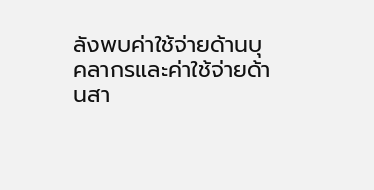ลังพบค่าใช้จ่ายด้านบุคลากรและค่าใช้จ่ายด้านสา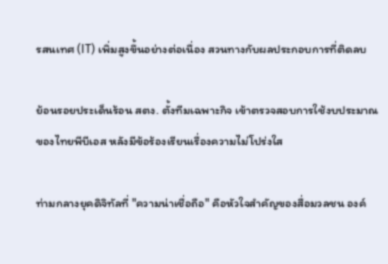รสนเทศ (IT) เพิ่มสูงขึ้นอย่างต่อเนื่อง สวนทางกับผลประกอบการที่ติดลบ

ย้อนรอยประเด็นร้อน สตง. ตั้งทีมเฉพาะกิจ เข้าตรวจสอบการใช้งบประมาณของไทยพีบีเอส หลังมีข้อร้องเรียนเรื่องความไม่โปร่งใส

ท่ามกลางยุคดิจิทัลที่ "ความน่าเชื่อถือ" คือหัวใจสำคัญของสื่อมวลชน องค์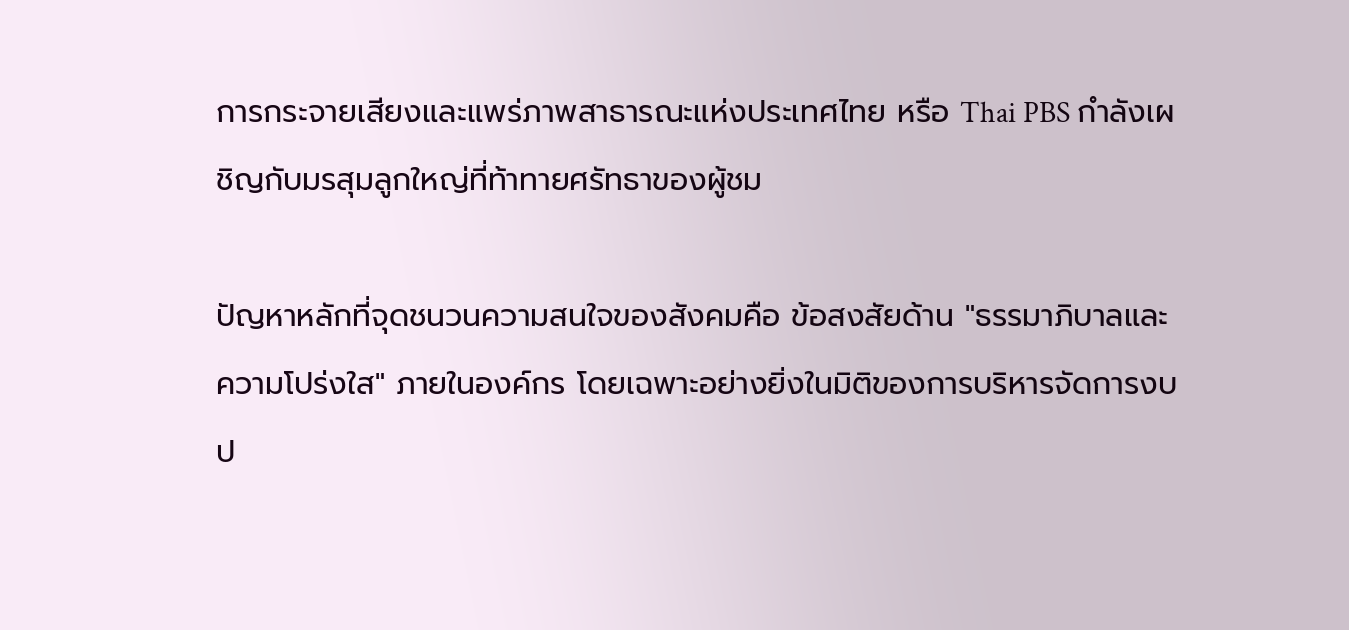การกระจายเสียงและแพร่ภาพสาธารณะแห่งประเทศไทย หรือ Thai PBS กำลังเผชิญกับมรสุมลูกใหญ่ที่ท้าทายศรัทธาของผู้ชม

ปัญหาหลักที่จุดชนวนความสนใจของสังคมคือ ข้อสงสัยด้าน "ธรรมาภิบาลและความโปร่งใส" ภายในองค์กร โดยเฉพาะอย่างยิ่งในมิติของการบริหารจัดการงบป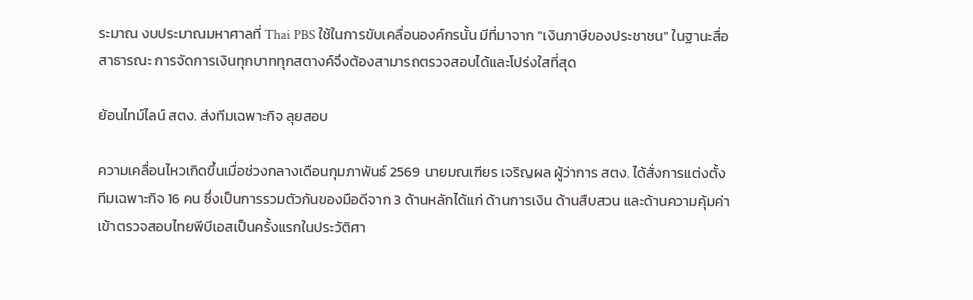ระมาณ งบประมาณมหาศาลที่ Thai PBS ใช้ในการขับเคลื่อนองค์กรนั้น มีที่มาจาก "เงินภาษีของประชาชน" ในฐานะสื่อสาธารณะ การจัดการเงินทุกบาททุกสตางค์จึงต้องสามารถตรวจสอบได้และโปร่งใสที่สุด

ย้อนไทม์ไลน์ สตง. ส่งทีมเฉพาะกิจ ลุยสอบ

ความเคลื่อนไหวเกิดขึ้นเมื่อช่วงกลางเดือนกุมภาพันธ์ 2569 นายมณเฑียร เจริญผล ผู้ว่าการ สตง. ได้สั่งการแต่งตั้งทีมเฉพาะกิจ 16 คน ซึ่งเป็นการรวมตัวกันของมือดีจาก 3 ด้านหลักได้แก่ ด้านการเงิน ด้านสืบสวน และด้านความคุ้มค่า เข้าตรวจสอบไทยพีบีเอสเป็นครั้งแรกในประวัติศา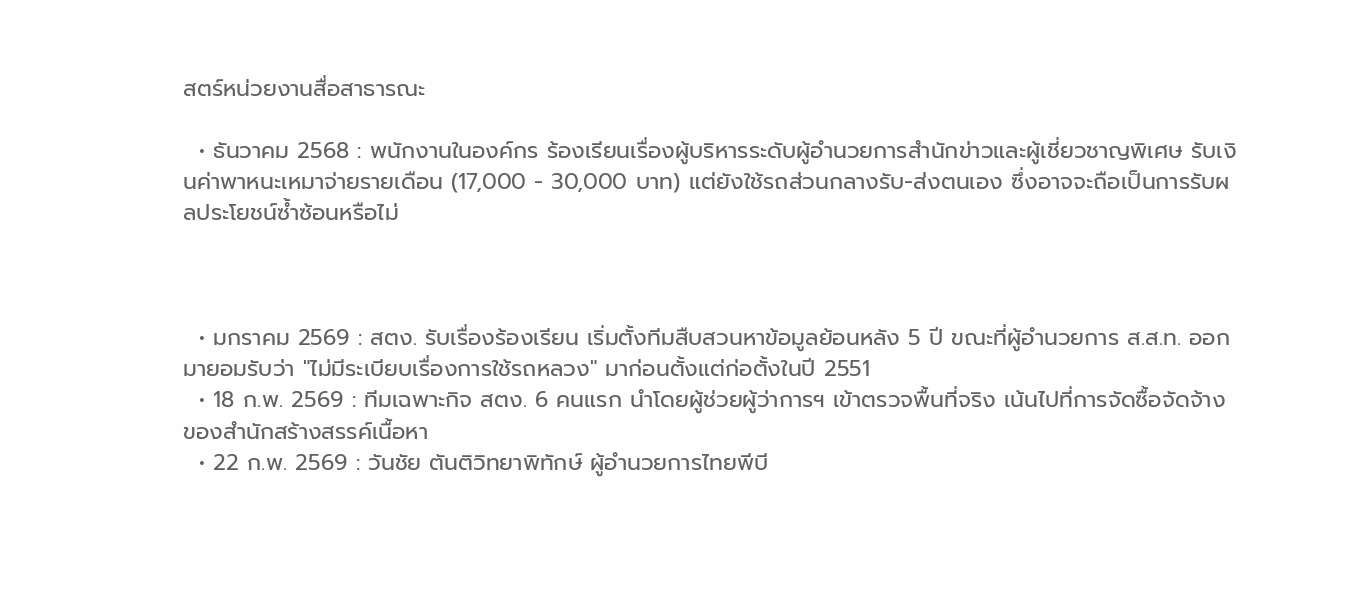สตร์หน่วยงานสื่อสาธารณะ

  • ธันวาคม 2568 : พนักงานในองค์กร ร้องเรียนเรื่องผู้บริหารระดับผู้อำนวยการสำนักข่าวและผู้เชี่ยวชาญพิเศษ รับเงินค่าพาหนะเหมาจ่ายรายเดือน (17,000 - 30,000 บาท) แต่ยังใช้รถส่วนกลางรับ-ส่งตนเอง ซึ่งอาจจะถือเป็นการรับผลประโยชน์ซ้ำซ้อนหรือไม่



  • มกราคม 2569 : สตง. รับเรื่องร้องเรียน เริ่มตั้งทีมสืบสวนหาข้อมูลย้อนหลัง 5 ปี ขณะที่ผู้อำนวยการ ส.ส.ท. ออกมายอมรับว่า "ไม่มีระเบียบเรื่องการใช้รถหลวง" มาก่อนตั้งแต่ก่อตั้งในปี 2551
  • 18 ก.พ. 2569 : ทีมเฉพาะกิจ สตง. 6 คนแรก นำโดยผู้ช่วยผู้ว่าการฯ เข้าตรวจพื้นที่จริง เน้นไปที่การจัดซื้อจัดจ้างของสำนักสร้างสรรค์เนื้อหา
  • 22 ก.พ. 2569 : วันชัย ตันติวิทยาพิทักษ์ ผู้อำนวยการไทยพีบี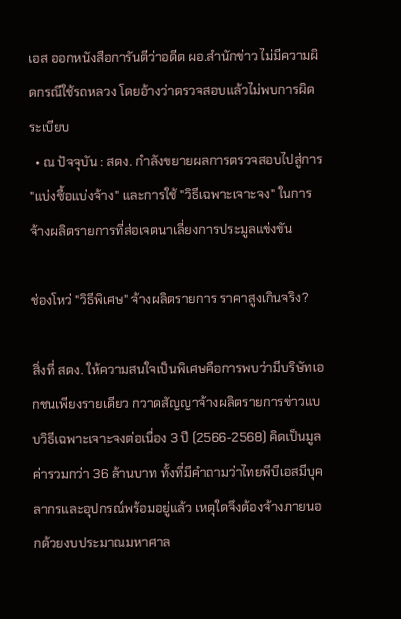เอส ออกหนังสือการันตีว่าอดีต ผอ.สำนักข่าว ไม่มีความผิดกรณีใช้รถหลวง โดยอ้างว่าตรวจสอบแล้วไม่พบการผิดระเบียบ
  • ณ ปัจจุบัน : สตง. กำลังขยายผลการตรวจสอบไปสู่การ "แบ่งซื้อแบ่งจ้าง" และการใช้ "วิธีเฉพาะเจาะจง" ในการจ้างผลิตรายการที่ส่อเจตนาเลี่ยงการประมูลแข่งขัน

ช่องโหว่ "วิธีพิเศษ" จ้างผลิตรายการ ราคาสูงเกินจริง?

สิ่งที่ สตง. ให้ความสนใจเป็นพิเศษคือการพบว่ามีบริษัทเอกชนเพียงรายเดียว กวาดสัญญาจ้างผลิตรายการข่าวแบบวิธีเฉพาะเจาะจงต่อเนื่อง 3 ปี (2566-2568) คิดเป็นมูลค่ารวมกว่า 36 ล้านบาท ทั้งที่มีคำถามว่าไทยพีบีเอสมีบุคลากรและอุปกรณ์พร้อมอยู่แล้ว เหตุใดจึงต้องจ้างภายนอกด้วยงบประมาณมหาศาล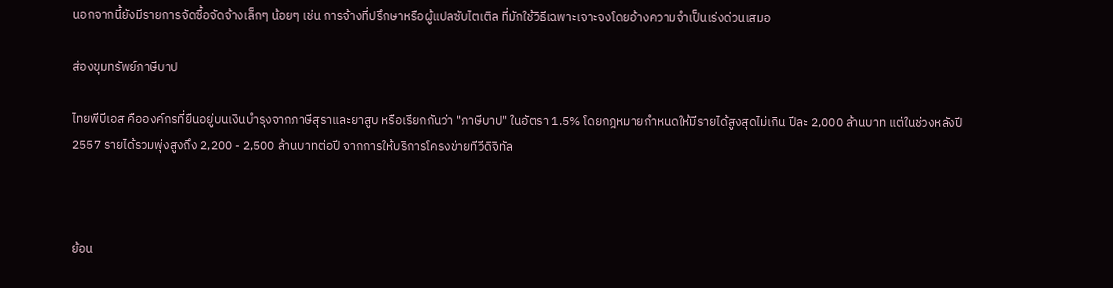นอกจากนี้ยังมีรายการจัดซื้อจัดจ้างเล็กๆ น้อยๆ เช่น การจ้างที่ปรึกษาหรือผู้แปลซับไตเติล ที่มักใช้วิธีเฉพาะเจาะจงโดยอ้างความจำเป็นเร่งด่วนเสมอ

ส่องขุมทรัพย์ภาษีบาป

ไทยพีบีเอส คือองค์กรที่ยืนอยู่บนเงินบำรุงจากภาษีสุราและยาสูบ หรือเรียกกันว่า "ภาษีบาป" ในอัตรา 1.5% โดยกฎหมายกำหนดให้มีรายได้สูงสุดไม่เกิน ปีละ 2,000 ล้านบาท แต่ในช่วงหลังปี 2557 รายได้รวมพุ่งสูงถึง 2,200 - 2,500 ล้านบาทต่อปี จากการให้บริการโครงข่ายทีวีดิจิทัล



ย้อน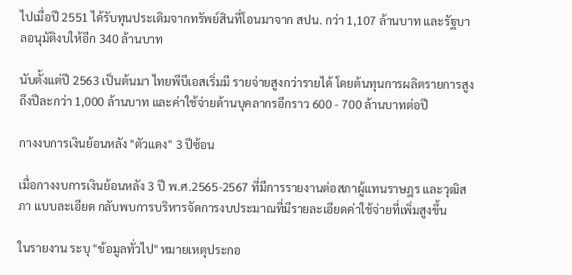ไปเมื่อปี 2551 ได้รับทุนประเดิมจากทรัพย์สินที่โอนมาจาก สปน. กว่า 1,107 ล้านบาท และรัฐบาลอนุมัติงบให้อีก 340 ล้านบาท

นับตั้งแต่ปี 2563 เป็นต้นมา ไทยพีบีเอสเริ่มมี รายจ่ายสูงกว่ารายได้ โดยต้นทุนการผลิตรายการสูงถึงปีละกว่า 1,000 ล้านบาท และค่าใช้จ่ายด้านบุคลากรอีกราว 600 - 700 ล้านบาทต่อปี

กางงบการเงินย้อนหลัง "ตัวแดง" 3 ปีซ้อน

เมื่อกางงบการเงินย้อนหลัง 3 ปี พ.ศ.2565-2567 ที่มีการรายงานต่อสภาผู้แทนราษฎร และวุฒิสภา แบบละเอียด กลับพบการบริหารจัดการงบประมาณที่มีรายละเอียดค่าใช้จ่ายที่เพิ่มสูงขึ้น

ในรายงาน ระบุ "ข้อมูลทั่วไป" หมายเหตุประกอ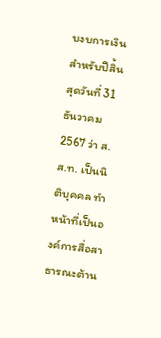บงบการเงินสำหรับปีสิ้นสุดวันที่ 31 ธันวาคม 2567 ว่า ส.ส.ท. เป็นนิติบุคคล ทำหน้าที่เป็นองค์การสื่อสาธารณะต้าน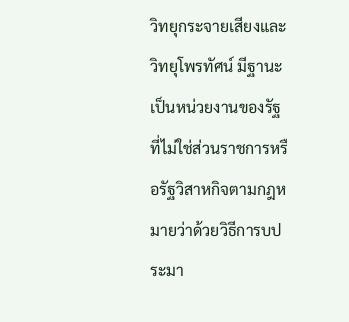วิทยุกระจายเสียงและวิทยุโพรทัศน์ มีฐานะเป็นหน่วยงานของรัฐ ที่ไม่ใช่ส่วนราชการหรือรัฐวิสาหกิจตามกฎหมายว่าด้วยวิธีการบประมา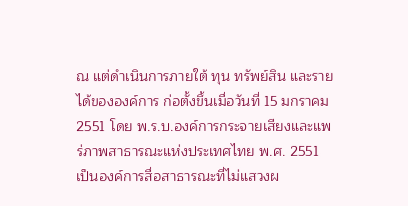ณ แต่ดำเนินการภายใต้ ทุน ทรัพย์สิน และรายได้ขององค์การ ก่อตั้งขึ้นเมื่อวันที่ 15 มกราคม 2551 โดย พ.ร.บ.องค์การกระจายเสียงและแพร่ภาพสาธารณะแห่งประเทศไทย พ.ศ. 2551 เป็นองค์การสื่อสาธารณะที่ไม่แสวงผ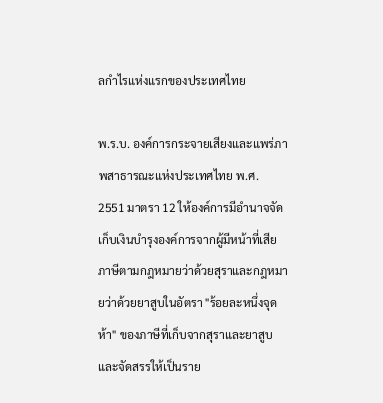ลกำไรแห่งแรกของประเทศไทย

พ.ร.บ. องค์การกระจายเสียงและแพร่ภาพสาธารณะแห่งประเทศไทย พ.ศ. 2551 มาตรา 12 ให้องค์การมีอำนาจจัดเก็บเงินบำรุงองค์การจากผู้มีหน้าที่เสียภาษีตามกฎหมายว่าด้วยสุราและกฎหมายว่าด้วยยาสูบในอัตรา "ร้อยละหนึ่งจุดห้า" ของภาษีที่เก็บจากสุราและยาสูบ และจัดสรรให้เป็นราย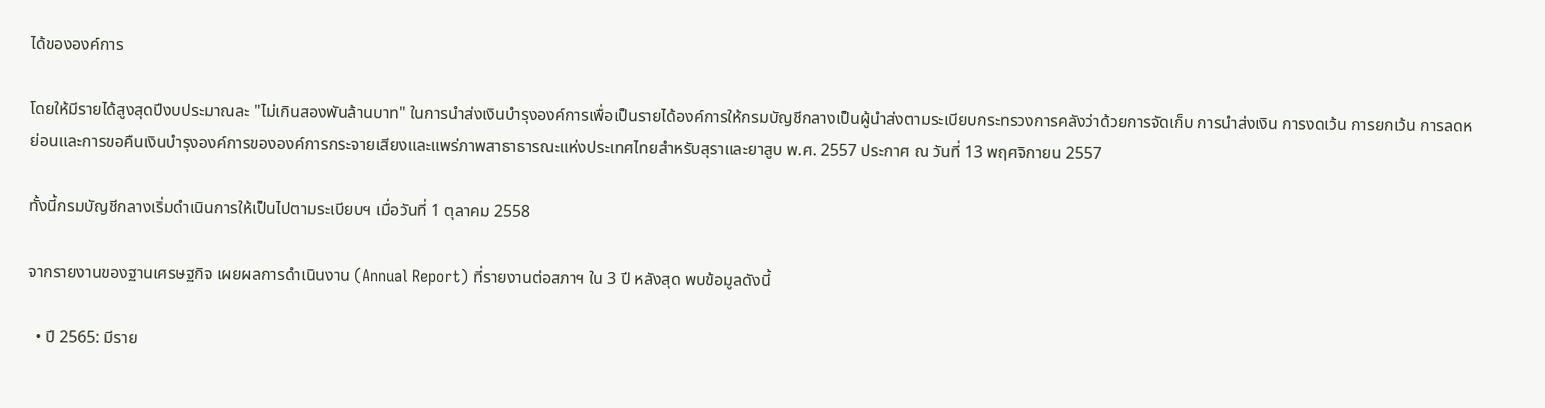ได้ขององค์การ

โดยให้มีรายได้สูงสุดปีงบประมาณละ "ไม่เกินสองพันล้านบาท" ในการนำส่งเงินบำรุงองค์การเพื่อเป็นรายได้องค์การให้กรมบัญชีกลางเป็นผู้นำส่งตามระเบียบกระทรวงการคลังว่าด้วยการจัดเก็บ การนำส่งเงิน การงดเว้น การยกเว้น การลดหย่อนและการขอคืนเงินบำรุงองค์การขององค์การกระจายเสียงและแพร่ภาพสาธาธารณะแห่งประเทศไทยสำหรับสุราและยาสูบ พ.ศ. 2557 ประกาศ ณ วันที่ 13 พฤศจิกายน 2557

ทั้งนี้กรมบัญชีกลางเริ่มดำเนินการให้เป็นไปตามระเบียบฯ เมื่อวันที่ 1 ตุลาคม 2558

จากรายงานของฐานเศรษฐกิจ เผยผลการดำเนินงาน (Annual Report) ที่รายงานต่อสภาฯ ใน 3 ปี หลังสุด พบข้อมูลดังนี้

  • ปี 2565: มีราย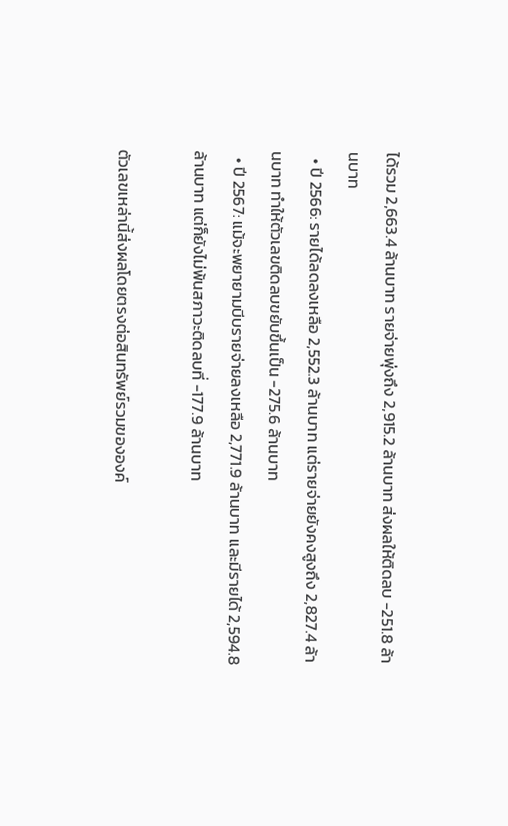ได้รวม 2,663.4 ล้านบาท รายจ่ายพุ่งถึง 2,915.2 ล้านบาท ส่งผลให้ติดลบ -251.8 ล้านบาท
  • ปี 2566: รายได้ลดลงเหลือ 2,552.3 ล้านบาท แต่รายจ่ายยังคงสูงถึง 2,827.4 ล้านบาท ทำให้ตัวเลขติดลบขยับขึ้นเป็น -275.6 ล้านบาท
  • ปี 2567: แม้จะพยายามบีบรายจ่ายลงเหลือ 2,771.9 ล้านบาท และมีรายได้ 2,594.8 ล้านบาท แต่ก็ยังไม่พ้นสภาวะติดลบที่ -177.9 ล้านบาท

ตัวเลขเหล่านี้ส่งผลโดยตรงต่อสินทรัพย์รวมขององค์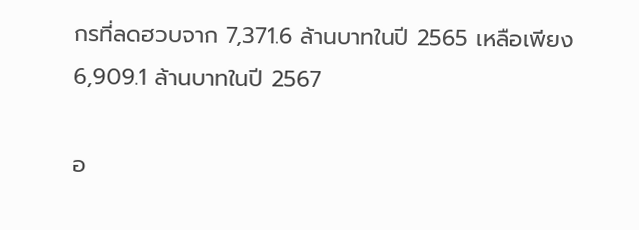กรที่ลดฮวบจาก 7,371.6 ล้านบาทในปี 2565 เหลือเพียง 6,909.1 ล้านบาทในปี 2567

อ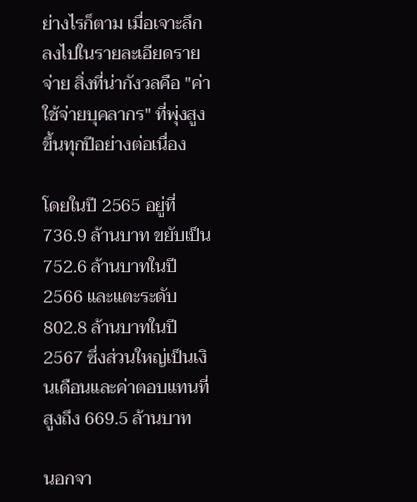ย่างไรก็ตาม เมื่อเจาะลึกลงไปในรายละเอียดรายจ่าย สิ่งที่น่ากังวลคือ "ค่าใช้จ่ายบุคลากร" ที่พุ่งสูงขึ้นทุกปีอย่างต่อเนื่อง

โดยในปี 2565 อยู่ที่ 736.9 ล้านบาท ขยับเป็น 752.6 ล้านบาทในปี 2566 และแตะระดับ 802.8 ล้านบาทในปี 2567 ซึ่งส่วนใหญ่เป็นเงินเดือนและค่าตอบแทนที่สูงถึง 669.5 ล้านบาท

นอกจา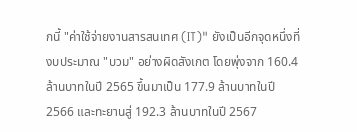กนี้ "ค่าใช้จ่ายงานสารสนเทศ (IT)" ยังเป็นอีกจุดหนึ่งที่งบประมาณ "บวม" อย่างผิดสังเกต โดยพุ่งจาก 160.4 ล้านบาทในปี 2565 ขึ้นมาเป็น 177.9 ล้านบาทในปี 2566 และทะยานสู่ 192.3 ล้านบาทในปี 2567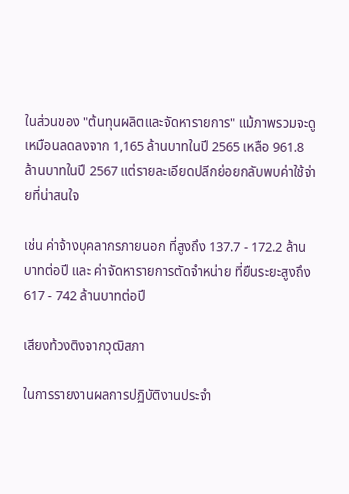ในส่วนของ "ต้นทุนผลิตและจัดหารายการ" แม้ภาพรวมจะดูเหมือนลดลงจาก 1,165 ล้านบาทในปี 2565 เหลือ 961.8 ล้านบาทในปี 2567 แต่รายละเอียดปลีกย่อยกลับพบค่าใช้จ่ายที่น่าสนใจ

เช่น ค่าจ้างบุคลากรภายนอก ที่สูงถึง 137.7 - 172.2 ล้านบาทต่อปี และ ค่าจัดหารายการตัดจำหน่าย ที่ยืนระยะสูงถึง 617 - 742 ล้านบาทต่อปี

เสียงท้วงติงจากวุฒิสภา

ในการรายงานผลการปฏิบัติงานประจำ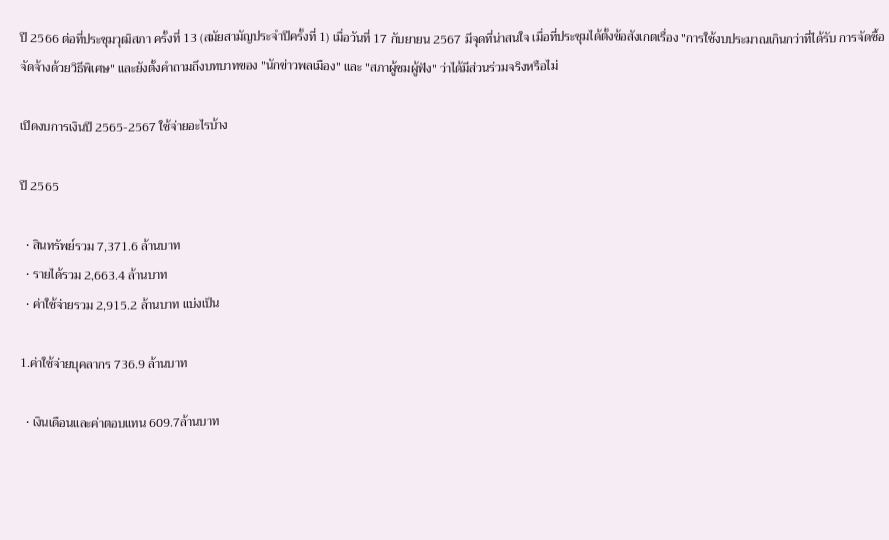ปี 2566 ต่อที่ประชุมวุฒิสภา ครั้งที่ 13 (สมัยสามัญประจำปีครั้งที่ 1) เมื่อวันที่ 17 กับยายน 2567 มีจุดที่น่าสนใจ เมื่อที่ประชุมได้ตั้งข้อสังเกตเรื่อง "การใช้งบประมาณเกินกว่าที่ได้รับ การจัดซื้อจัดจ้างด้วยวิธีพิเศษ" และยังตั้งคำถามถึงบทบาทของ "นักข่าวพลเมือง" และ "สภาผู้ชมผู้ฟัง" ว่าได้มีส่วนร่วมจริงหรือไม่

เปิดงบการเงินปี 2565-2567 ใช้จ่ายอะไรบ้าง

ปี 2565

  • สินทรัพย์รวม 7,371.6 ล้านบาท
  • รายได้รวม 2,663.4 ล้านบาท
  • ค่าใช้จ่ายรวม 2,915.2 ล้านบาท แบ่งเป็น

1.ค่าใช้จ่ายบุคลากร 736.9 ล้านบาท

  • เงินเดือนและค่าตอบแทน 609.7ล้านบาท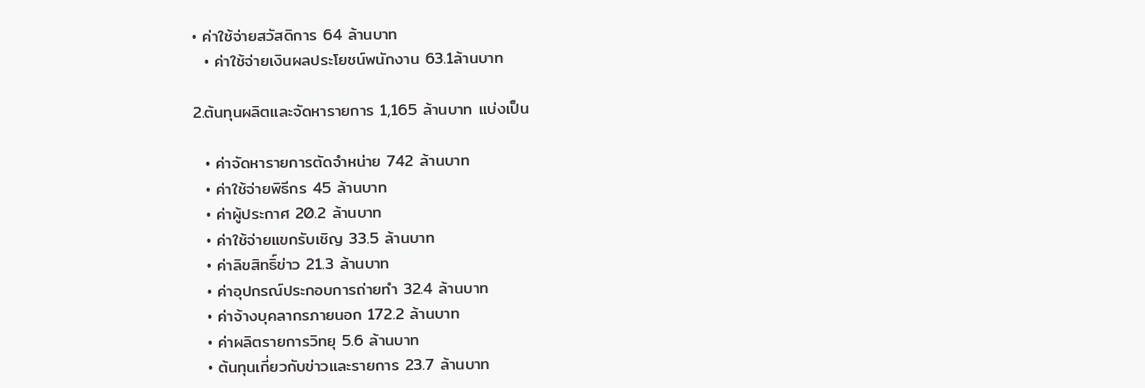• ค่าใช้จ่ายสวัสดิการ 64 ล้านบาท
  • ค่าใช้จ่ายเงินผลประโยชน์พนักงาน 63.1ล้านบาท

2.ต้นทุนผลิตและจัดหารายการ 1,165 ล้านบาท แบ่งเป็น

  • ค่าจัดหารายการตัดจำหน่าย 742 ล้านบาท
  • ค่าใช้จ่ายพิธีกร 45 ล้านบาท
  • ค่าผู้ประกาศ 20.2 ล้านบาท
  • ค่าใช้จ่ายแขกรับเชิญ 33.5 ล้านบาท
  • ค่าลิขสิทธิ์ข่าว 21.3 ล้านบาท
  • ค่าอุปกรณ์ประกอบการถ่ายทำ 32.4 ล้านบาท
  • ค่าจ้างบุคลากรภายนอก 172.2 ล้านบาท
  • ค่าผลิตรายการวิทยุ 5.6 ล้านบาท
  • ต้นทุนเกี่ยวกับข่าวและรายการ 23.7 ล้านบาท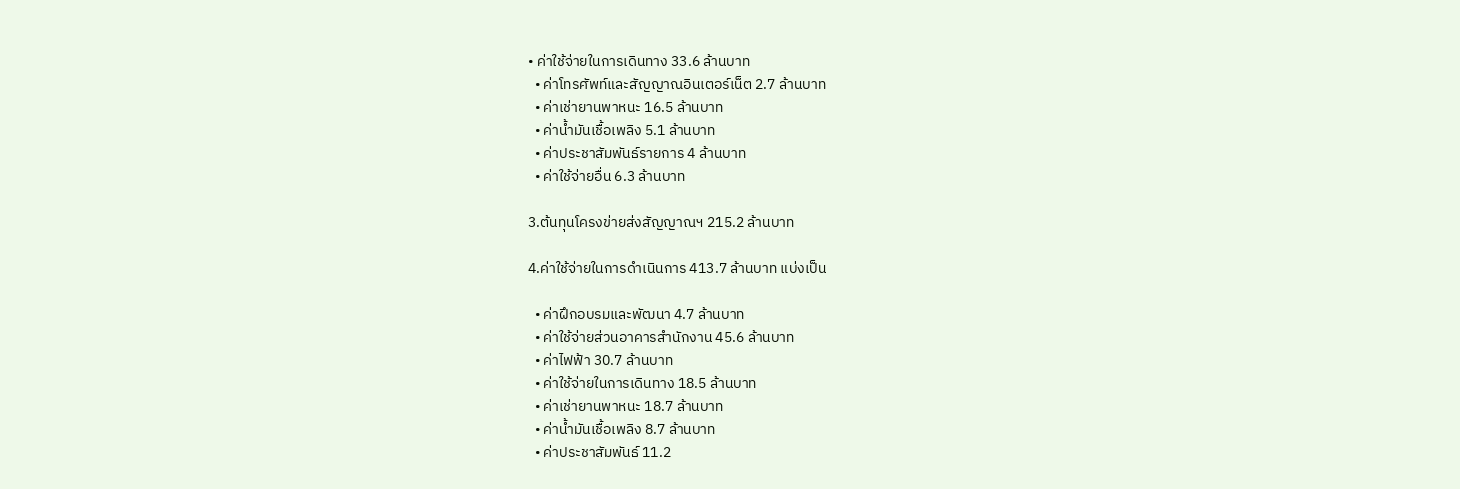• ค่าใช้จ่ายในการเดินทาง 33.6 ล้านบาท
  • ค่าโทรศัพท์และสัญญาณอินเตอร์เน็ต 2.7 ล้านบาท
  • ค่าเช่ายานพาหนะ 16.5 ล้านบาท
  • ค่าน้ำมันเชื้อเพลิง 5.1 ล้านบาท
  • ค่าประชาสัมพันธ์รายการ 4 ล้านบาท
  • ค่าใช้จ่ายอื่น 6.3 ล้านบาท

3.ต้นทุนโครงข่ายส่งสัญญาณฯ 215.2 ล้านบาท

4.ค่าใช้จ่ายในการดำเนินการ 413.7 ล้านบาท แบ่งเป็น

  • ค่าฝึกอบรมและพัฒนา 4.7 ล้านบาท
  • ค่าใช้จ่ายส่วนอาคารสำนักงาน 45.6 ล้านบาท
  • ค่าไฟฟ้า 30.7 ล้านบาท
  • ค่าใช้จ่ายในการเดินทาง 18.5 ล้านบาท
  • ค่าเช่ายานพาหนะ 18.7 ล้านบาท
  • ค่าน้ำมันเชื้อเพลิง 8.7 ล้านบาท
  • ค่าประชาสัมพันธ์ 11.2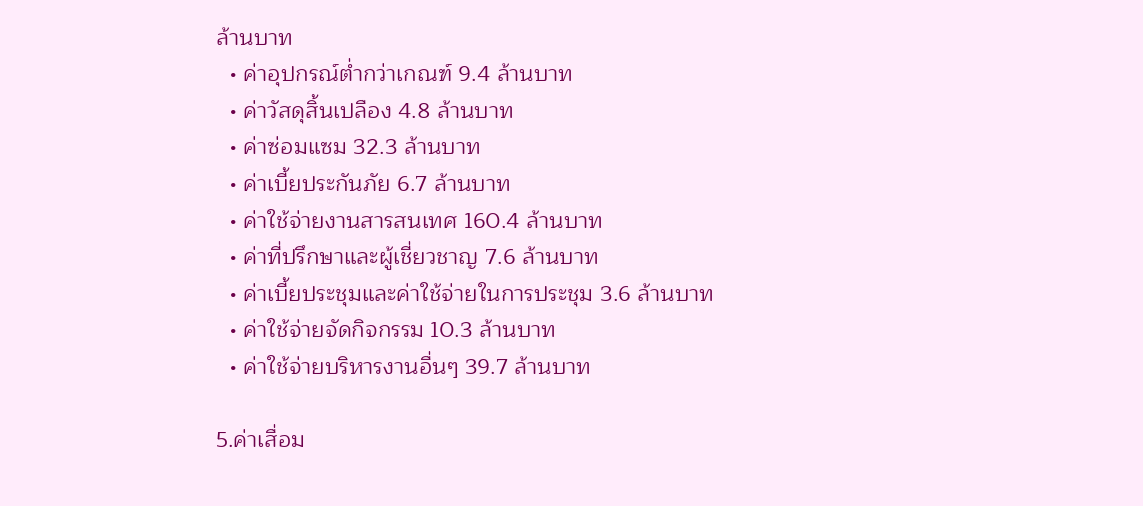ล้านบาท
  • ค่าอุปกรณ์ต่ำกว่าเกณฑ์ 9.4 ล้านบาท
  • ค่าวัสดุสิ้นเปลือง 4.8 ล้านบาท
  • ค่าซ่อมแซม 32.3 ล้านบาท
  • ค่าเบี้ยประกันภัย 6.7 ล้านบาท
  • ค่าใช้จ่ายงานสารสนเทศ 160.4 ล้านบาท
  • ค่าที่ปรึกษาและผู้เชี่ยวชาญ 7.6 ล้านบาท
  • ค่าเบี้ยประชุมและค่าใช้จ่ายในการประชุม 3.6 ล้านบาท
  • ค่าใช้จ่ายจัดกิจกรรม 10.3 ล้านบาท
  • ค่าใช้จ่ายบริหารงานอื่นๆ 39.7 ล้านบาท

5.ค่าเสื่อม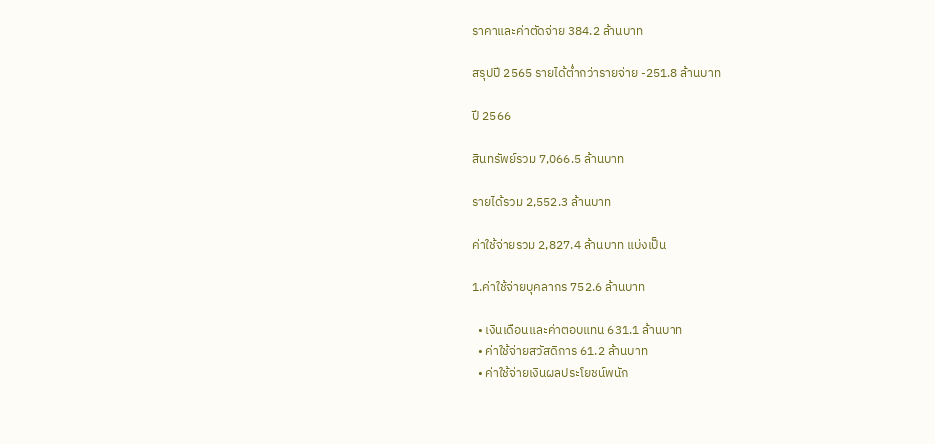ราคาและค่าตัดจ่าย 384.2 ล้านบาท

สรุปปี 2565 รายได้ต่ำกว่ารายจ่าย -251.8 ล้านบาท

ปี 2566

สินทรัพย์รวม 7,066.5 ล้านบาท

รายได้รวม 2,552.3 ล้านบาท

ค่าใช้จ่ายรวม 2,827.4 ล้านบาท แบ่งเป็น

1.ค่าใช้จ่ายบุคลากร 752.6 ล้านบาท

  • เงินเดือนและค่าตอบแทน 631.1 ล้านบาท
  • ค่าใช้จ่ายสวัสดิการ 61.2 ล้านบาท
  • ค่าใช้จ่ายเงินผลประโยชน์พนัก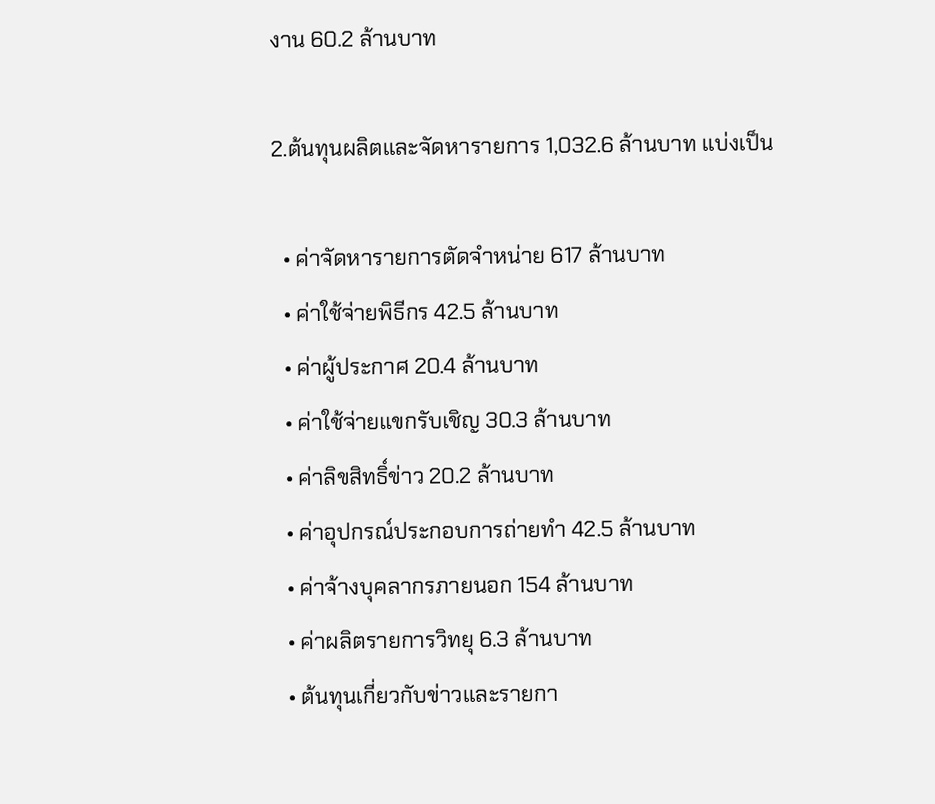งาน 60.2 ล้านบาท

2.ต้นทุนผลิตและจัดหารายการ 1,032.6 ล้านบาท แบ่งเป็น

  • ค่าจัดหารายการตัดจำหน่าย 617 ล้านบาท
  • ค่าใช้จ่ายพิธีกร 42.5 ล้านบาท
  • ค่าผู้ประกาศ 20.4 ล้านบาท
  • ค่าใช้จ่ายแขกรับเชิญ 30.3 ล้านบาท
  • ค่าลิขสิทธิ์ข่าว 20.2 ล้านบาท
  • ค่าอุปกรณ์ประกอบการถ่ายทำ 42.5 ล้านบาท
  • ค่าจ้างบุคลากรภายนอก 154 ล้านบาท
  • ค่าผลิตรายการวิทยุ 6.3 ล้านบาท
  • ต้นทุนเกี่ยวกับข่าวและรายกา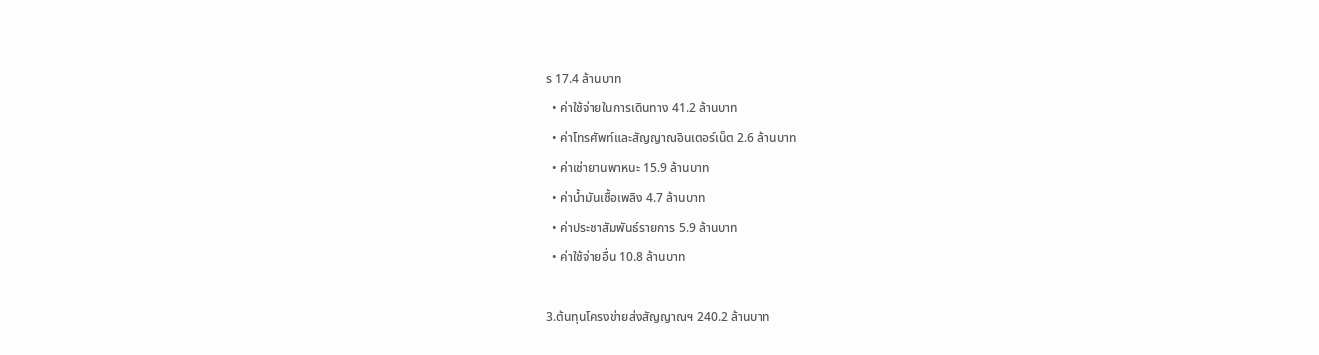ร 17.4 ล้านบาท
  • ค่าใช้จ่ายในการเดินทาง 41.2 ล้านบาท
  • ค่าโทรศัพท์และสัญญาณอินเตอร์เน็ต 2.6 ล้านบาท
  • ค่าเช่ายานพาหนะ 15.9 ล้านบาท
  • ค่าน้ำมันเชื้อเพลิง 4.7 ล้านบาท
  • ค่าประชาสัมพันธ์รายการ 5.9 ล้านบาท
  • ค่าใช้จ่ายอื่น 10.8 ล้านบาท

3.ต้นทุนโครงข่ายส่งสัญญาณฯ 240.2 ล้านบาท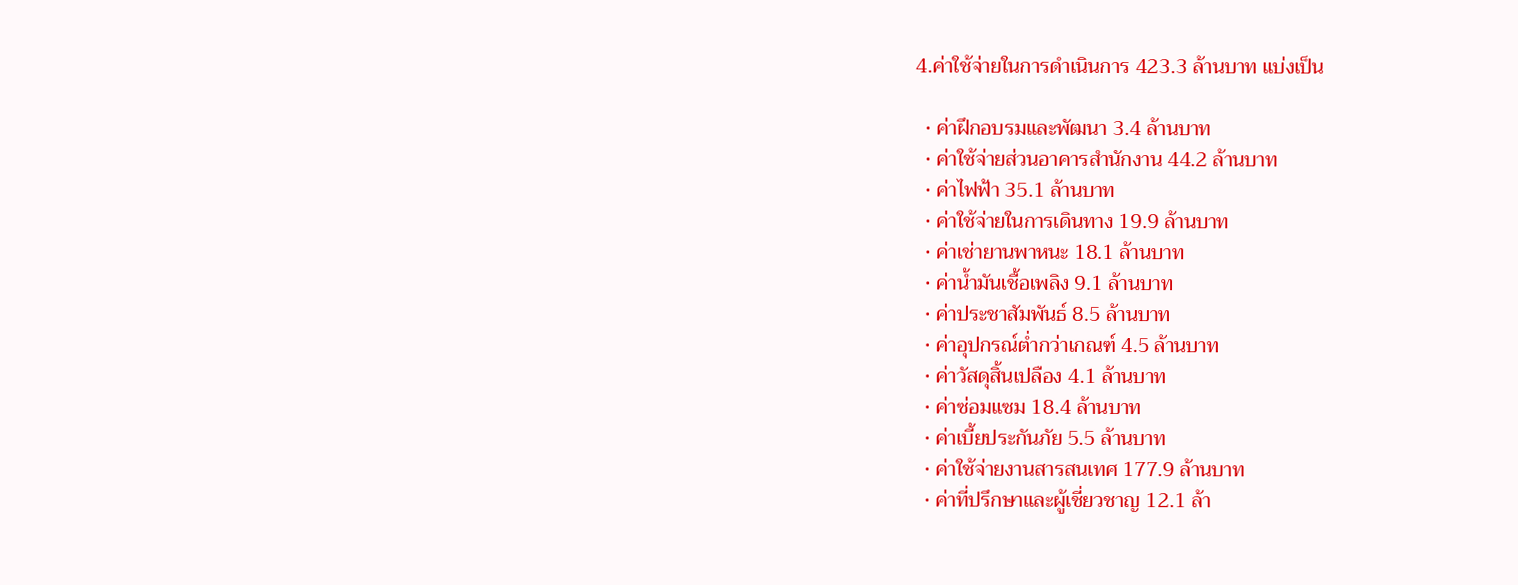4.ค่าใช้จ่ายในการดำเนินการ 423.3 ล้านบาท แบ่งเป็น

  • ค่าฝึกอบรมและพัฒนา 3.4 ล้านบาท
  • ค่าใช้จ่ายส่วนอาคารสำนักงาน 44.2 ล้านบาท
  • ค่าไฟฟ้า 35.1 ล้านบาท
  • ค่าใช้จ่ายในการเดินทาง 19.9 ล้านบาท
  • ค่าเช่ายานพาหนะ 18.1 ล้านบาท
  • ค่าน้ำมันเชื้อเพลิง 9.1 ล้านบาท
  • ค่าประชาสัมพันธ์ 8.5 ล้านบาท
  • ค่าอุปกรณ์ต่ำกว่าเกณฑ์ 4.5 ล้านบาท
  • ค่าวัสดุสิ้นเปลือง 4.1 ล้านบาท
  • ค่าซ่อมแซม 18.4 ล้านบาท
  • ค่าเบี้ยประกันภัย 5.5 ล้านบาท
  • ค่าใช้จ่ายงานสารสนเทศ 177.9 ล้านบาท
  • ค่าที่ปรึกษาและผู้เชี่ยวชาญ 12.1 ล้า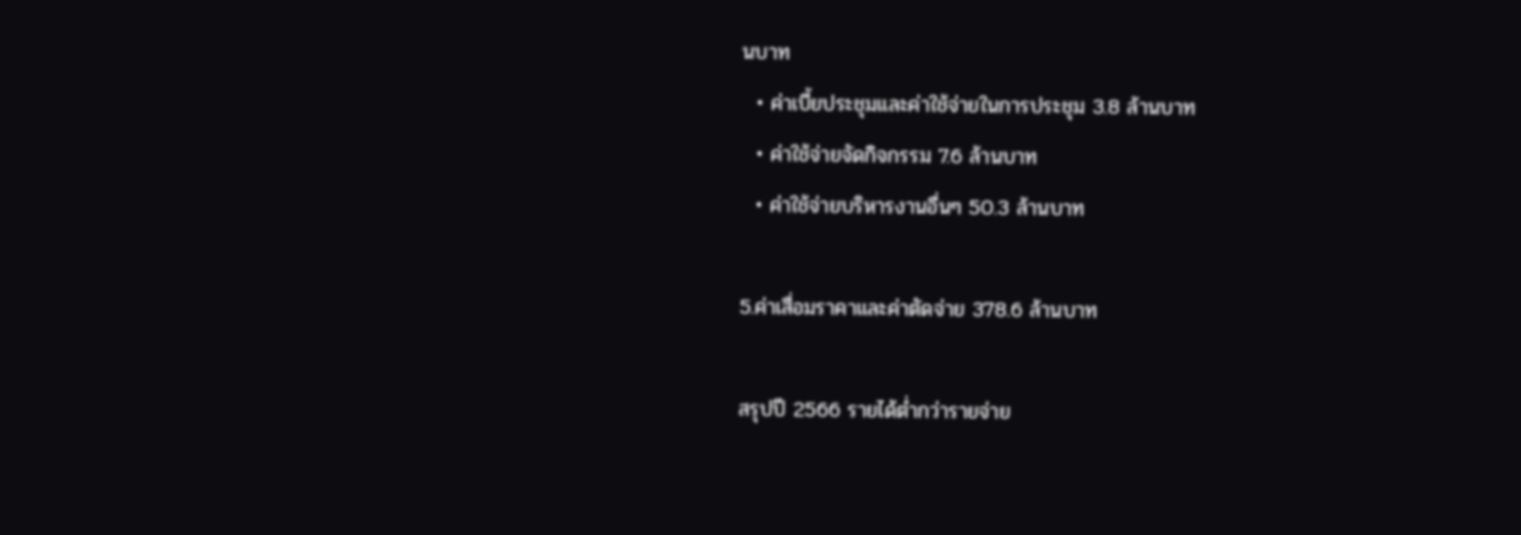นบาท
  • ค่าเบี้ยประชุมและค่าใช้จ่ายในการประชุม 3.8 ล้านบาท
  • ค่าใช้จ่ายจัดกิจกรรม 7.6 ล้านบาท
  • ค่าใช้จ่ายบริหารงานอื่นๆ 50.3 ล้านบาท

5.ค่าเสื่อมราคาและค่าตัดจ่าย 378.6 ล้านบาท

สรุปปี 2566 รายได้ต่ำกว่ารายจ่าย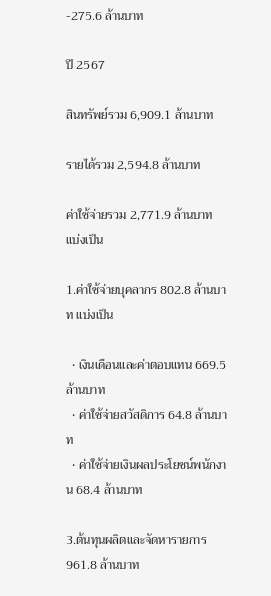-275.6 ล้านบาท

ปี 2567

สินทรัพย์รวม 6,909.1 ล้านบาท

รายได้รวม 2,594.8 ล้านบาท

ค่าใช้จ่ายรวม 2,771.9 ล้านบาท แบ่งเป็น

1.ค่าใช้จ่ายบุคลากร 802.8 ล้านบาท แบ่งเป็น

  • เงินเดือนและค่าตอบแทน 669.5 ล้านบาท
  • ค่าใช้จ่ายสวัสดิการ 64.8 ล้านบาท
  • ค่าใช้จ่ายเงินผลประโยชน์พนักงาน 68.4 ล้านบาท

3.ต้นทุนผลิตและจัดหารายการ 961.8 ล้านบาท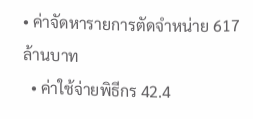• ค่าจัดหารายการตัดจำหน่าย 617 ล้านบาท
  • ค่าใช้จ่ายพิธีกร 42.4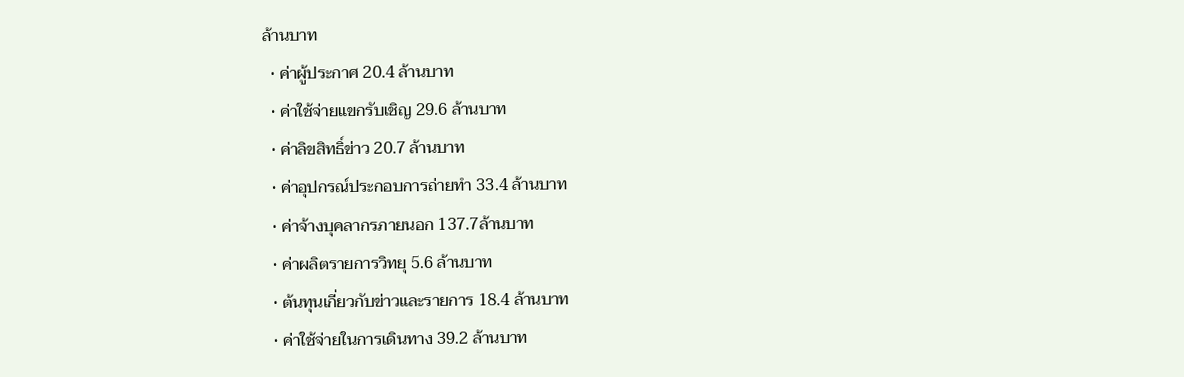ล้านบาท
  • ค่าผู้ประกาศ 20.4 ล้านบาท
  • ค่าใช้จ่ายแขกรับเชิญ 29.6 ล้านบาท
  • ค่าลิขสิทธิ์ข่าว 20.7 ล้านบาท
  • ค่าอุปกรณ์ประกอบการถ่ายทำ 33.4 ล้านบาท
  • ค่าจ้างบุคลากรภายนอก 137.7ล้านบาท
  • ค่าผลิตรายการวิทยุ 5.6 ล้านบาท
  • ต้นทุนเกี่ยวกับข่าวและรายการ 18.4 ล้านบาท
  • ค่าใช้จ่ายในการเดินทาง 39.2 ล้านบาท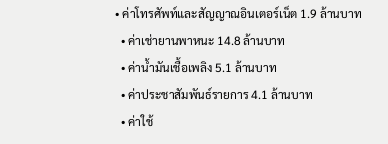• ค่าโทรศัพท์และสัญญาณอินเตอร์เน็ต 1.9 ล้านบาท
  • ค่าเช่ายานพาหนะ 14.8 ล้านบาท
  • ค่าน้ำมันเชื้อเพลิง 5.1 ล้านบาท
  • ค่าประชาสัมพันธ์รายการ 4.1 ล้านบาท
  • ค่าใช้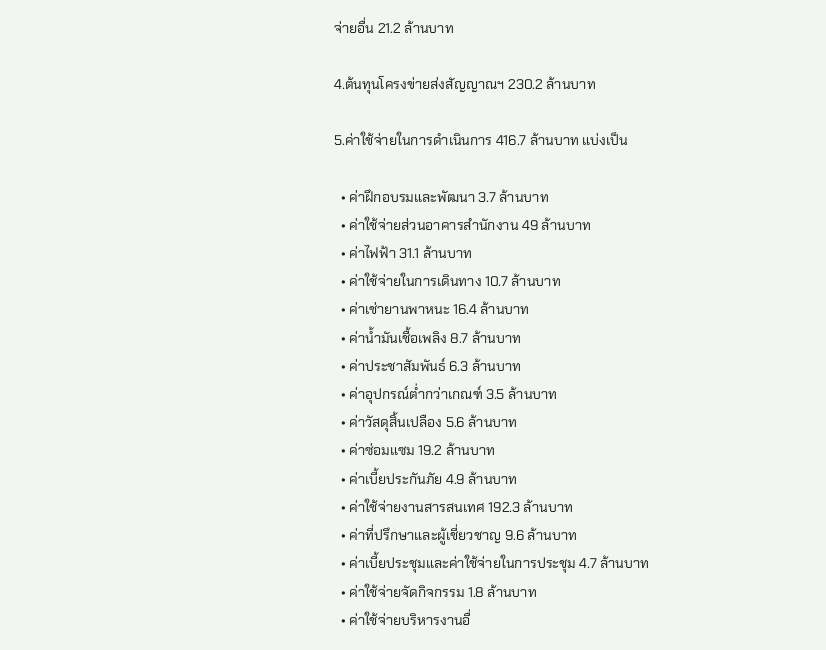จ่ายอื่น 21.2 ล้านบาท

4.ต้นทุนโครงข่ายส่งสัญญาณฯ 230.2 ล้านบาท

5.ค่าใช้จ่ายในการดำเนินการ 416.7 ล้านบาท แบ่งเป็น

  • ค่าฝึกอบรมและพัฒนา 3.7 ล้านบาท
  • ค่าใช้จ่ายส่วนอาคารสำนักงาน 49 ล้านบาท
  • ค่าไฟฟ้า 31.1 ล้านบาท
  • ค่าใช้จ่ายในการเดินทาง 10.7 ล้านบาท
  • ค่าเช่ายานพาหนะ 16.4 ล้านบาท
  • ค่าน้ำมันเชื้อเพลิง 8.7 ล้านบาท
  • ค่าประชาสัมพันธ์ 6.3 ล้านบาท
  • ค่าอุปกรณ์ต่ำกว่าเกณฑ์ 3.5 ล้านบาท
  • ค่าวัสดุสิ้นเปลือง 5.6 ล้านบาท
  • ค่าซ่อมแซม 19.2 ล้านบาท
  • ค่าเบี้ยประกันภัย 4.9 ล้านบาท
  • ค่าใช้จ่ายงานสารสนเทศ 192.3 ล้านบาท
  • ค่าที่ปรึกษาและผู้เชี่ยวชาญ 9.6 ล้านบาท
  • ค่าเบี้ยประชุมและค่าใช้จ่ายในการประชุม 4.7 ล้านบาท
  • ค่าใช้จ่ายจัดกิจกรรม 1.8 ล้านบาท
  • ค่าใช้จ่ายบริหารงานอื่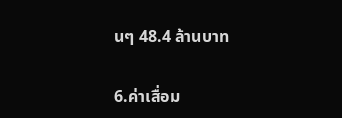นๆ 48.4 ล้านบาท

6.ค่าเสื่อม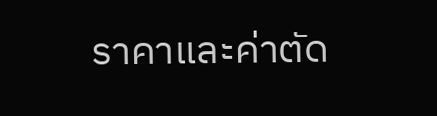ราคาและค่าตัด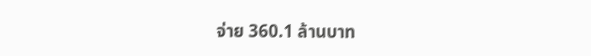จ่าย 360.1 ล้านบาท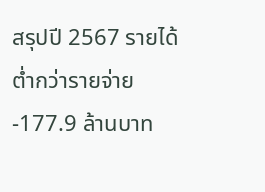สรุปปี 2567 รายได้ต่ำกว่ารายจ่าย -177.9 ล้านบาท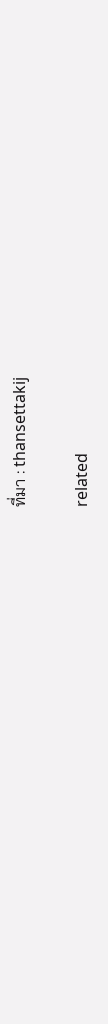ที่มา : thansettakij

related